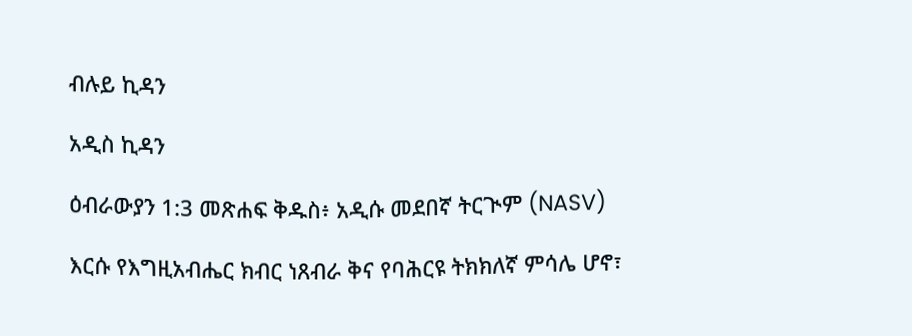ብሉይ ኪዳን

አዲስ ኪዳን

ዕብራውያን 1:3 መጽሐፍ ቅዱስ፥ አዲሱ መደበኛ ትርጒም (NASV)

እርሱ የእግዚአብሔር ክብር ነጸብራ ቅና የባሕርዩ ትክክለኛ ምሳሌ ሆኖ፣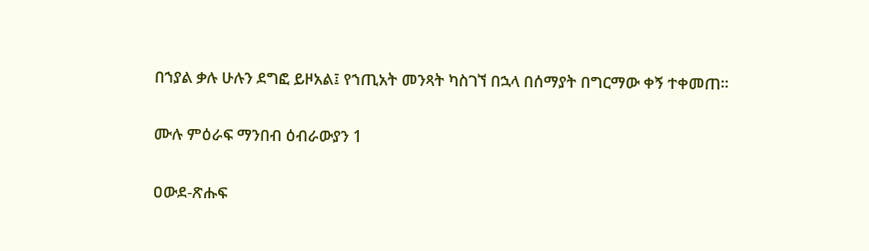በኀያል ቃሉ ሁሉን ደግፎ ይዞአል፤ የኀጢአት መንጻት ካስገኘ በኋላ በሰማያት በግርማው ቀኝ ተቀመጠ።

ሙሉ ምዕራፍ ማንበብ ዕብራውያን 1

ዐውደ-ጽሑፍ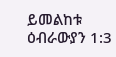ይመልከቱ ዕብራውያን 1:3